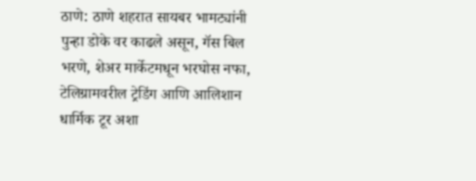ठाणे: ठाणे शहरात सायबर भामट्यांनी पुन्हा डोके वर काढले असून, गॅस बिल भरणे, शेअर मार्केटमधून भरघोस नफा, टेलिग्रामवरील ट्रेडिंग आणि आलिशान धार्मिक टूर अशा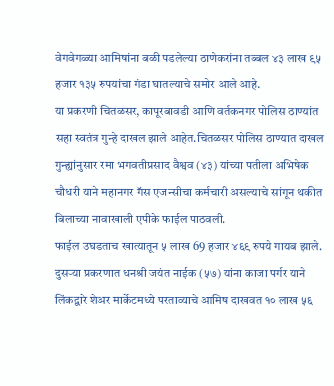वेगवेगळ्या आमिषांना बळी पडलेल्या ठाणेकरांना तब्बल ४३ लाख ९५ हजार १३५ रुपयांचा गंडा घातल्याचे समोर आले आहे.
या प्रकरणी चितळसर, कापूरबावडी आणि वर्तकनगर पोलिस ठाण्यांत सहा स्वतंत्र गुन्हे दाखल झाले आहेत.चितळसर पोलिस ठाण्यात दाखल गुन्ह्यांनुसार रमा भगवतीप्रसाद वैश्वव (४३) यांच्या पतीला अभिषेक चौधरी याने महानगर गॅस एजन्सीचा कर्मचारी असल्याचे सांगून थकीत बिलाच्या नावाखाली एपीके फाईल पाठवली.
फाईल उघडताच खात्यातून ५ लाख 69 हजार ४६९ रुपये गायब झाले. दुसऱ्या प्रकरणात धनश्री जयंत नाईक (५७) यांना काजा पर्गर याने लिंकद्वारे शेअर मार्केटमध्ये परताव्याचे आमिष दाखवत १० लाख ५६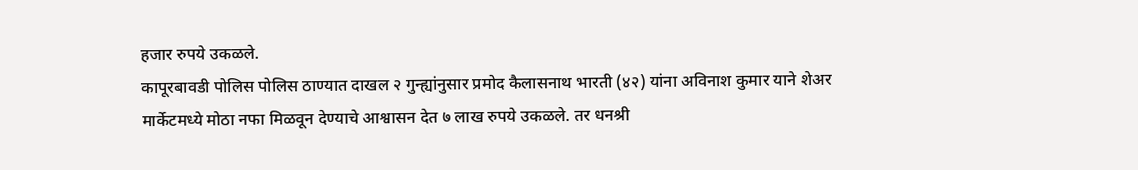हजार रुपये उकळले.
कापूरबावडी पोलिस पोलिस ठाण्यात दाखल २ गुन्ह्यांनुसार प्रमोद कैलासनाथ भारती (४२) यांना अविनाश कुमार याने शेअर मार्केटमध्ये मोठा नफा मिळवून देण्याचे आश्वासन देत ७ लाख रुपये उकळले. तर धनश्री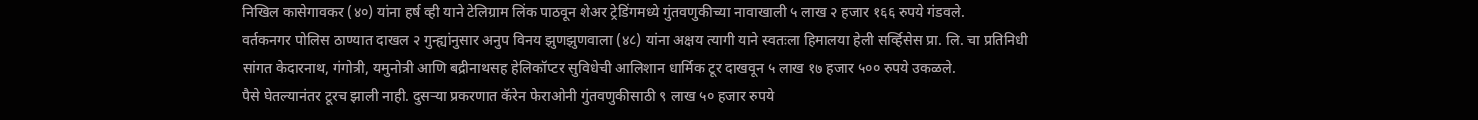निखिल कासेगावकर (४०) यांना हर्ष व्ही याने टेलिग्राम लिंक पाठवून शेअर ट्रेडिंगमध्ये गुंतवणुकीच्या नावाखाली ५ लाख २ हजार १६६ रुपये गंडवले.
वर्तकनगर पोलिस ठाण्यात दाखल २ गुन्ह्यांनुसार अनुप विनय झुणझुणवाला (४८) यांना अक्षय त्यागी याने स्वतःला हिमालया हेली सर्व्हिसेस प्रा. लि. चा प्रतिनिधी सांगत केदारनाथ, गंगोत्री, यमुनोत्री आणि बद्रीनाथसह हेलिकॉप्टर सुविधेची आलिशान धार्मिक टूर दाखवून ५ लाख १७ हजार ५०० रुपये उकळले.
पैसे घेतल्यानंतर टूरच झाली नाही. दुसऱ्या प्रकरणात कॅरेन फेराओनी गुंतवणुकीसाठी ९ लाख ५० हजार रुपये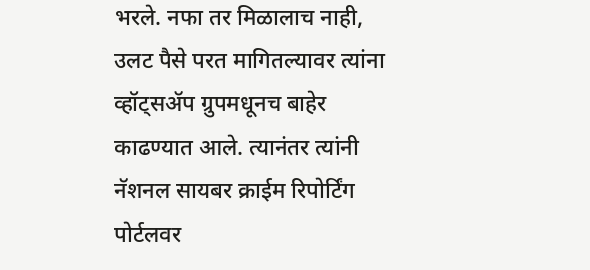भरले. नफा तर मिळालाच नाही, उलट पैसे परत मागितल्यावर त्यांना व्हॉट्सॲप ग्रुपमधूनच बाहेर काढण्यात आले. त्यानंतर त्यांनी नॅशनल सायबर क्राईम रिपोर्टिंग पोर्टलवर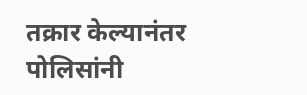तक्रार केल्यानंतर पोलिसांनी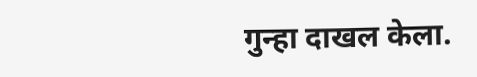गुन्हा दाखल केला.